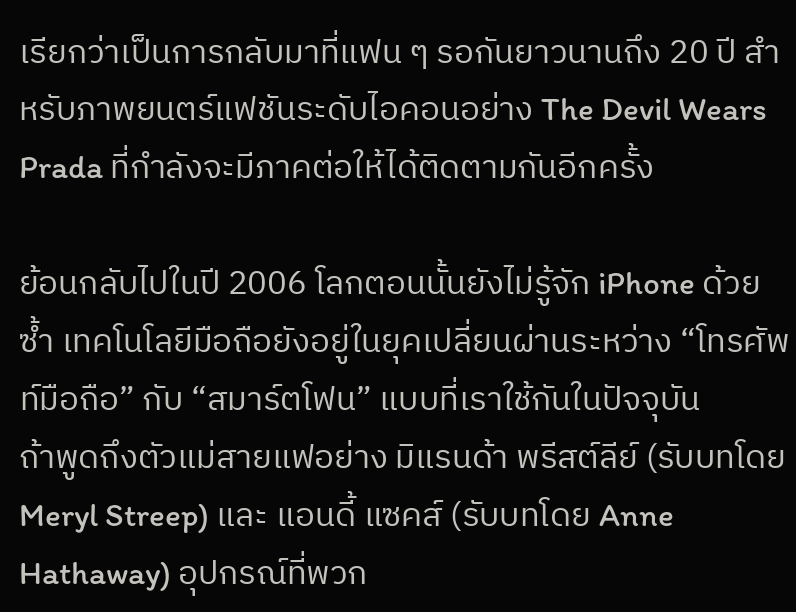เรียกว่าเป็นการกลับมาที่แฟน ๆ รอกันยาวนานถึง 20 ปี สำหรับภาพยนตร์แฟชันระดับไอคอนอย่าง The Devil Wears Prada ที่กำลังจะมีภาคต่อให้ได้ติดตามกันอีกครั้ง

ย้อนกลับไปในปี 2006 โลกตอนนั้นยังไม่รู้จัก iPhone ด้วยซ้ำ เทคโนโลยีมือถือยังอยู่ในยุคเปลี่ยนผ่านระหว่าง “โทรศัพท์มือถือ” กับ “สมาร์ตโฟน” แบบที่เราใช้กันในปัจจุบัน
ถ้าพูดถึงตัวแม่สายแฟอย่าง มิแรนด้า พรีสต์ลีย์ (รับบทโดย Meryl Streep) และ แอนดี้ แซคส์ (รับบทโดย Anne Hathaway) อุปกรณ์ที่พวก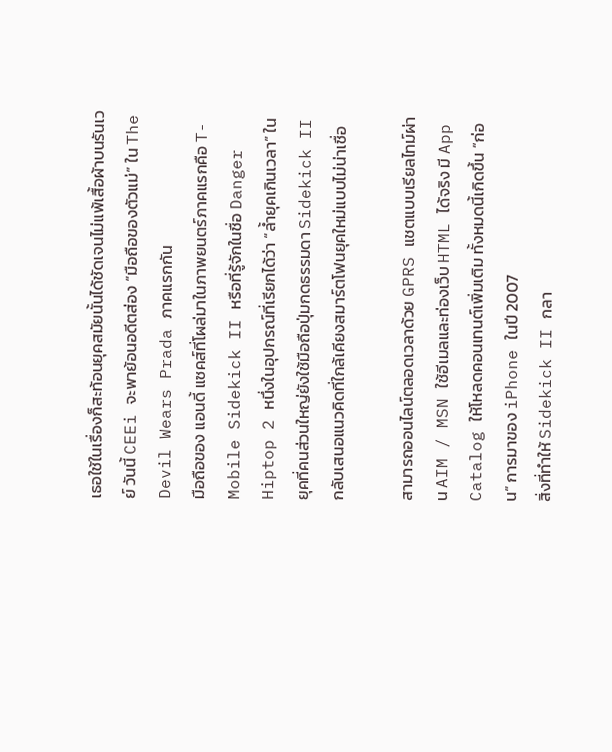เธอใช้ในเรื่องก็สะท้อนยุคสมัยนั้นได้ชัดเจนไม่แพ้เสื้อผ้าบนรันเวย์ วันนี้ CEEi จะพาย้อนอดีตส่อง “มือถือของตัวแม่” ใน The Devil Wears Prada ภาคแรกกัน
มือถือของ แอนดี้ แซคส์ที่โผล่มาในภาพยนตร์ภาคแรกคือ T-Mobile Sidekick II หรือที่รู้จักในชื่อ Danger Hiptop 2 หนึ่งในอุปกรณ์ที่เรียกได้ว่า “ล้ำยุคเกินเวลา” ในยุคที่คนส่วนใหญ่ยังใช้มือถือปุ่มกดธรรมดา Sidekick II กลับเสนอแนวคิดที่ใกล้เคียงสมาร์ตโฟนยุคใหม่แบบไม่น่าเชื่อ

สามารถออนไลน์ตลอดเวลาด้วย GPRS แชตแบบเรียลไทม์ผ่าน AIM / MSN ใช้อีเมลและท่องเว็บ HTML ได้จริง มี App Catalog ให้โหลดคอนเทนต์เพิ่มเติม ทั้งหมดนี้เกิดขึ้น “ก่อน” การมาของ iPhone ในปี 2007
สิ่งที่ทำให้ Sidekick II กลา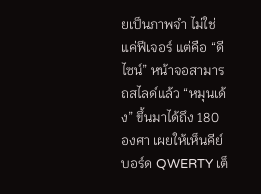ยเป็นภาพจำ ไม่ใช่แค่ฟีเจอร์ แต่คือ “ดีไซน์” หน้าจอสามารถสไลด์แล้ว “หมุนเด้ง” ขึ้นมาได้ถึง 180 องศา เผยให้เห็นคีย์บอร์ด QWERTY เต็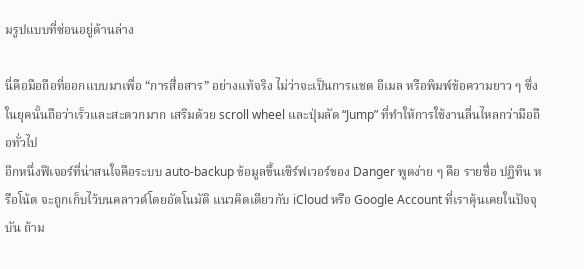มรูปแบบที่ซ่อนอยู่ด้านล่าง

นี่คือมือถือที่ออกแบบมาเพื่อ “การสื่อสาร” อย่างแท้จริง ไม่ว่าจะเป็นการแชต อีเมล หรือพิมพ์ข้อความยาว ๆ ซึ่งในยุคนั้นถือว่าเร็วและสะดวกมาก เสริมด้วย scroll wheel และปุ่มลัด “Jump” ที่ทำให้การใช้งานลื่นไหลกว่ามือถือทั่วไป
อีกหนึ่งฟีเจอร์ที่น่าสนใจคือระบบ auto-backup ข้อมูลขึ้นเซิร์ฟเวอร์ของ Danger พูดง่าย ๆ คือ รายชื่อ ปฏิทิน หรือโน้ต จะถูกเก็บไว้บนคลาวด์โดยอัตโนมัติ แนวคิดเดียวกับ iCloud หรือ Google Account ที่เราคุ้นเคยในปัจจุบัน ถ้าม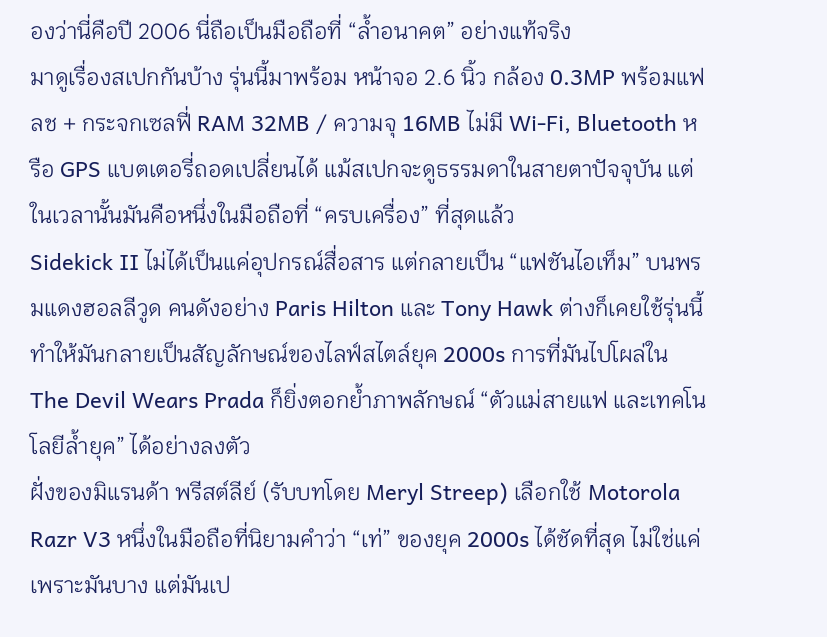องว่านี่คือปี 2006 นี่ถือเป็นมือถือที่ “ล้ำอนาคต” อย่างแท้จริง
มาดูเรื่องสเปกกันบ้าง รุ่นนี้มาพร้อม หน้าจอ 2.6 นิ้ว กล้อง 0.3MP พร้อมแฟลช + กระจกเซลฟี่ RAM 32MB / ความจุ 16MB ไม่มี Wi-Fi, Bluetooth หรือ GPS แบตเตอรี่ถอดเปลี่ยนได้ แม้สเปกจะดูธรรมดาในสายตาปัจจุบัน แต่ในเวลานั้นมันคือหนึ่งในมือถือที่ “ครบเครื่อง” ที่สุดแล้ว
Sidekick II ไม่ได้เป็นแค่อุปกรณ์สื่อสาร แต่กลายเป็น “แฟชันไอเท็ม” บนพรมแดงฮอลลีวูด คนดังอย่าง Paris Hilton และ Tony Hawk ต่างก็เคยใช้รุ่นนี้ ทำให้มันกลายเป็นสัญลักษณ์ของไลฟ์สไตล์ยุค 2000s การที่มันไปโผล่ใน The Devil Wears Prada ก็ยิ่งตอกย้ำภาพลักษณ์ “ตัวแม่สายแฟ และเทคโนโลยีล้ำยุค” ได้อย่างลงตัว
ฝั่งของมิแรนด้า พรีสต์ลีย์ (รับบทโดย Meryl Streep) เลือกใช้ Motorola Razr V3 หนึ่งในมือถือที่นิยามคำว่า “เท่” ของยุค 2000s ได้ชัดที่สุด ไม่ใช่แค่เพราะมันบาง แต่มันเป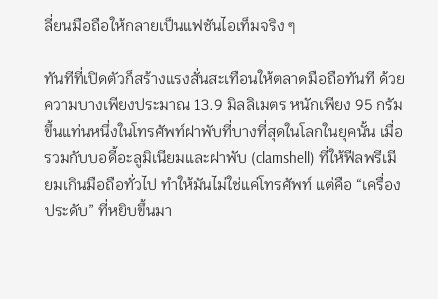ลี่ยนมือถือให้กลายเป็นแฟชันไอเท็มจริง ๆ

ทันทีที่เปิดตัวก็สร้างแรงสั่นสะเทือนให้ตลาดมือถือทันที ด้วยความบางเพียงประมาณ 13.9 มิลลิเมตร หนักเพียง 95 กรัม ขึ้นแท่นหนึ่งในโทรศัพท์ฝาพับที่บางที่สุดในโลกในยุคนั้น เมื่อรวมกับบอดี้อะลูมิเนียมและฝาพับ (clamshell) ที่ให้ฟีลพรีเมียมเกินมือถือทั่วไป ทำให้มันไม่ใช่แค่โทรศัพท์ แต่คือ “เครื่องประดับ” ที่หยิบขึ้นมา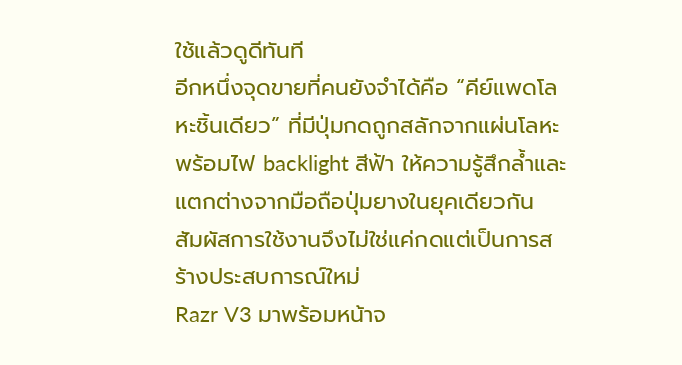ใช้แล้วดูดีทันที
อีกหนึ่งจุดขายที่คนยังจำได้คือ “คีย์แพดโลหะชิ้นเดียว” ที่มีปุ่มกดถูกสลักจากแผ่นโลหะ พร้อมไฟ backlight สีฟ้า ให้ความรู้สึกล้ำและแตกต่างจากมือถือปุ่มยางในยุคเดียวกัน สัมผัสการใช้งานจึงไม่ใช่แค่กดแต่เป็นการสร้างประสบการณ์ใหม่
Razr V3 มาพร้อมหน้าจ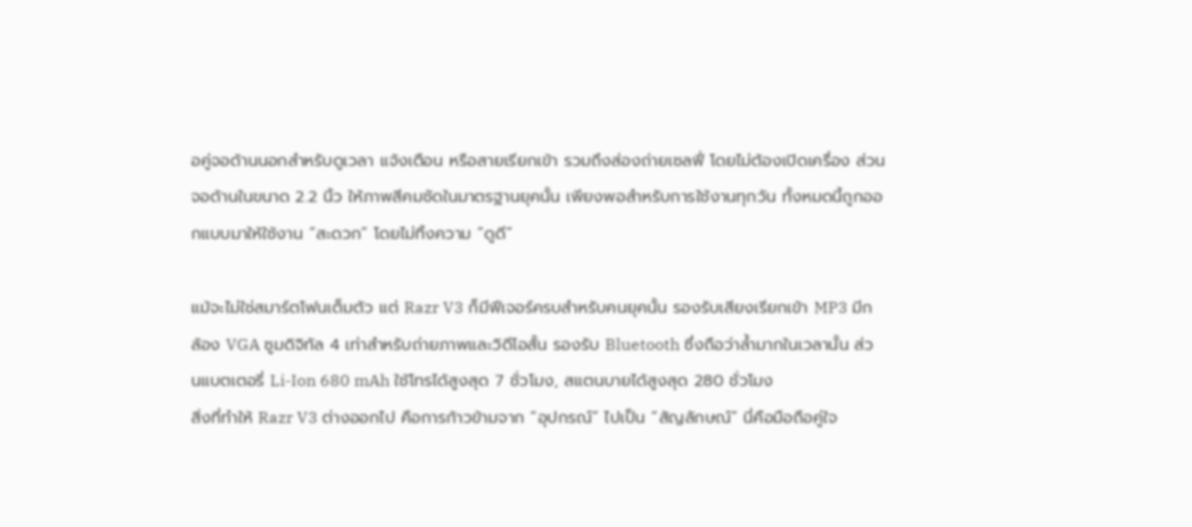อคู่จอด้านนอกสำหรับดูเวลา แจ้งเตือน หรือสายเรียกเข้า รวมถึงส่องถ่ายเซลฟี่ โดยไม่ต้องเปิดเครื่อง ส่วนจอด้านในขนาด 2.2 นิ้ว ให้ภาพสีคมชัดในมาตรฐานยุคนั้น เพียงพอสำหรับการใช้งานทุกวัน ทั้งหมดนี้ถูกออกแบบมาให้ใช้งาน “สะดวก” โดยไม่ทิ้งความ “ดูดี”

แม้จะไม่ใช่สมาร์ตโฟนเต็มตัว แต่ Razr V3 ก็มีฟีเจอร์ครบสำหรับคนยุคนั้น รองรับเสียงเรียกเข้า MP3 มีกล้อง VGA ซูมดิจิทัล 4 เท่าสำหรับถ่ายภาพและวิดีโอสั้น รองรับ Bluetooth ซึ่งถือว่าล้ำมากในเวลานั้น ส่วนแบตเตอรี่ Li-Ion 680 mAh ใช้โทรได้สูงสุด 7 ชั่วโมง, สแตนบายได้สูงสุด 280 ชั่วโมง
สิ่งที่ทำให้ Razr V3 ต่างออกไป คือการก้าวข้ามจาก “อุปกรณ์” ไปเป็น “สัญลักษณ์” นี่คือมือถือคู่ใจ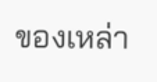ของเหล่า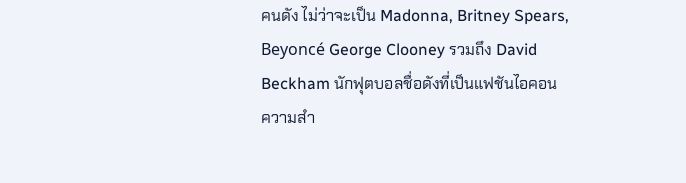คนดัง ไม่ว่าจะเป็น Madonna, Britney Spears, Beyoncé George Clooney รวมถึง David Beckham นักฟุตบอลชื่อดังที่เป็นแฟชันไอคอน
ความสำ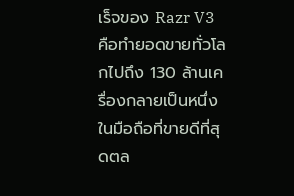เร็จของ Razr V3 คือทำยอดขายทั่วโลกไปถึง 130 ล้านเครื่องกลายเป็นหนึ่งในมือถือที่ขายดีที่สุดตล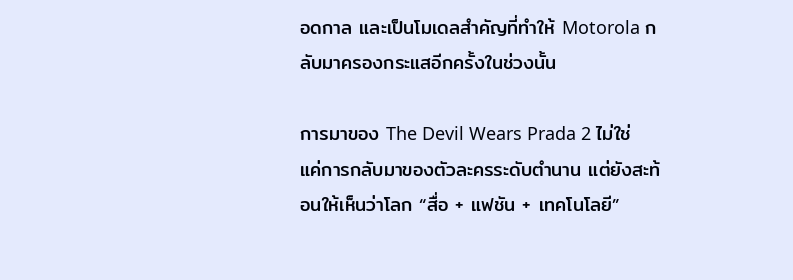อดกาล และเป็นโมเดลสำคัญที่ทำให้ Motorola กลับมาครองกระแสอีกครั้งในช่วงนั้น

การมาของ The Devil Wears Prada 2 ไม่ใช่แค่การกลับมาของตัวละครระดับตำนาน แต่ยังสะท้อนให้เห็นว่าโลก “สื่อ + แฟชัน + เทคโนโลยี”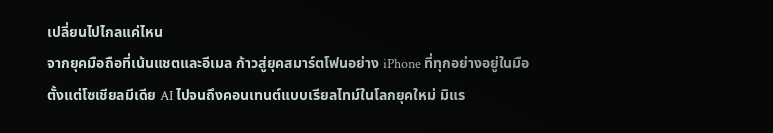เปลี่ยนไปไกลแค่ไหน
จากยุคมือถือที่เน้นแชตและอีเมล ก้าวสู่ยุคสมาร์ตโฟนอย่าง iPhone ที่ทุกอย่างอยู่ในมือตั้งแต่โซเชียลมีเดีย AI ไปจนถึงคอนเทนต์แบบเรียลไทม์ในโลกยุคใหม่ มิแร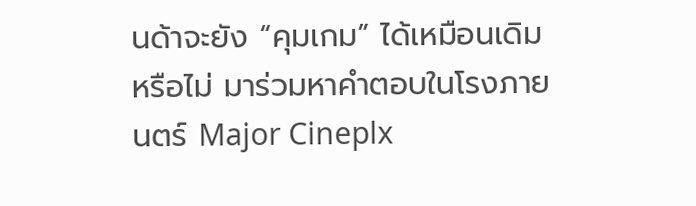นด้าจะยัง “คุมเกม” ได้เหมือนเดิมหรือไม่ มาร่วมหาคำตอบในโรงภายนตร์ Major Cineplx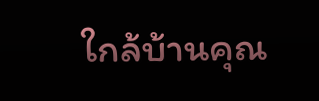ใกล้บ้านคุณ